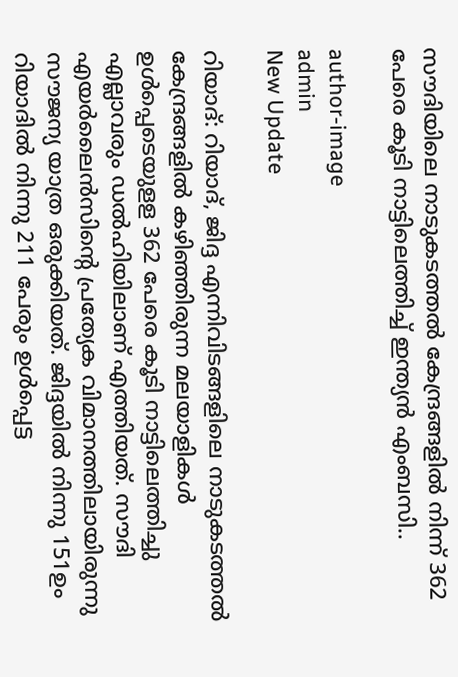സൗദിയിലെ നാടുകടത്തല്‍ കേന്ദ്രങ്ങളില്‍ നിന്ന് 362 പേരെ കൂടി നാട്ടിലെത്തിച്ച് ഇന്ത്യന്‍ എംബസി..

author-image
admin
New Update

റിയാദ്: റിയാദ്, ജിദ്ദ എന്നിവിടങ്ങളിലെ നാടുകടത്തല്‍ കേന്ദ്രങ്ങളില്‍ കഴിഞ്ഞിരുന്ന മലയാളികള്‍ ഉള്‍പ്പെടെയുളള 362 പേരെ കൂടി നാട്ടിലെത്തിച്ചു  എല്ലാവരും ഡല്‍ഹിയിലാണ് എത്തിയത്. സൗദി എയര്‍ലൈന്‍സിന്റെ പ്രത്യേക വിമാനത്തിലായിരുന്നു സൗജന്യ യാത്ര ഒരുക്കിയത്. ജിദ്ദയില്‍ നിന്നു 151ഉം റിയാദില്‍ നിന്നു 211 പേരും ഉള്‍പ്പെട്ട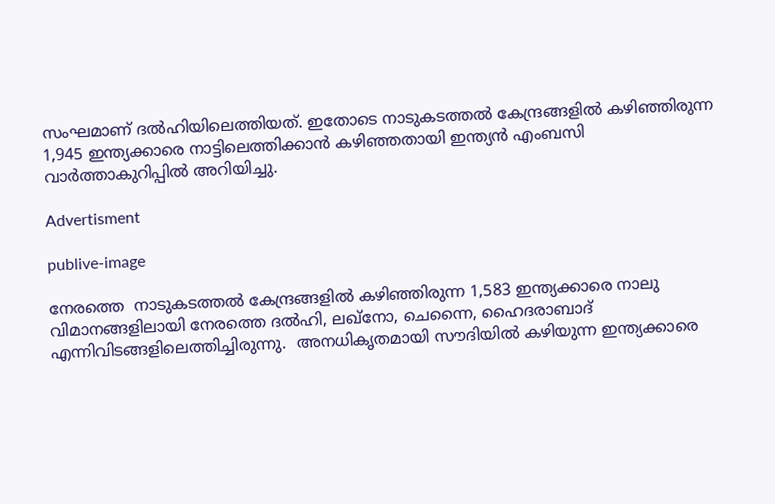സംഘമാണ് ദല്‍ഹിയിലെത്തിയത്. ഇതോടെ നാടുകടത്തല്‍ കേന്ദ്രങ്ങളില്‍ കഴിഞ്ഞിരുന്ന 1,945 ഇന്ത്യക്കാരെ നാട്ടിലെത്തിക്കാന്‍ കഴിഞ്ഞതായി ഇന്ത്യന്‍ എംബസി വാര്‍ത്താകുറിപ്പില്‍ അറിയിച്ചു.

Advertisment

publive-image

നേരത്തെ  നാടുകടത്തല്‍ കേന്ദ്രങ്ങളില്‍ കഴിഞ്ഞിരുന്ന 1,583 ഇന്ത്യക്കാരെ നാലു വിമാനങ്ങളിലായി നേരത്തെ ദല്‍ഹി, ലഖ്‌നോ, ചെന്നൈ, ഹൈദരാബാദ് എന്നിവിടങ്ങളിലെത്തിച്ചിരുന്നു.  അനധികൃതമായി സൗദിയില്‍ കഴിയുന്ന ഇന്ത്യക്കാരെ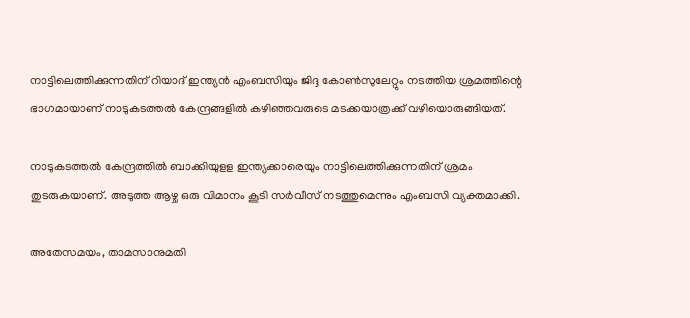നാട്ടിലെത്തിക്കുന്നതിന് റിയാദ് ഇന്ത്യന്‍ എംബസിയും ജിദ്ദ കോണ്‍സുലേറ്റും നടത്തിയ ശ്രമത്തിന്റെ ഭാഗമായാണ് നാടുകടത്തല്‍ കേന്ദ്രങ്ങളില്‍ കഴിഞ്ഞവരുടെ മടക്കയാത്രക്ക് വഴിയൊരുങ്ങിയത്.

നാടുകടത്തല്‍ കേന്ദ്രത്തില്‍ ബാക്കിയുളള ഇന്ത്യക്കാരെയും നാട്ടിലെത്തിക്കുന്നതിന് ശ്രമം തുടരുകയാണ്. അടുത്ത ആഴ്ച ഒരു വിമാനം കൂടി സര്‍വീസ് നടത്തുമെന്നും എംബസി വ്യക്തമാക്കി.

അതേസമയം, താമസാനുമതി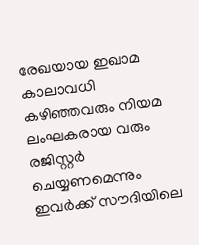രേഖയായ ഇഖാമ കാലാവധി കഴിഞ്ഞവരും നിയമ ലംഘകരായ വരും രജിസ്റ്റര്‍ ചെയ്യണമെന്നും  ഇവര്‍ക്ക് സൗദിയിലെ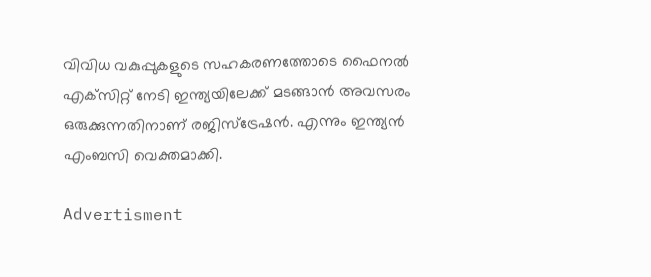വിവിധ വകുപ്പുകളുടെ സഹകരണത്തോടെ ഫൈനല്‍ എക്‌സിറ്റ് നേടി ഇന്ത്യയിലേക്ക് മടങ്ങാന്‍ അവസരം ഒരുക്കുന്നതിനാണ് രജിസ്‌ട്രേഷന്‍. എന്നും ഇന്ത്യന്‍ എംബസി വെക്തമാക്കി.

Advertisment